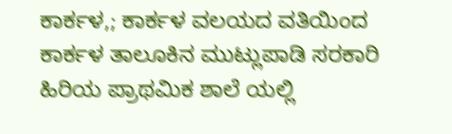ಕಾರ್ಕಳ,; ಕಾರ್ಕಳ ವಲಯದ ವತಿಯಿಂದ ಕಾರ್ಕಳ ತಾಲೂಕಿನ ಮುಟ್ಲುಪಾಡಿ ಸರಕಾರಿ ಹಿರಿಯ ಪ್ರಾಥಮಿಕ ಶಾಲೆ ಯಲ್ಲಿ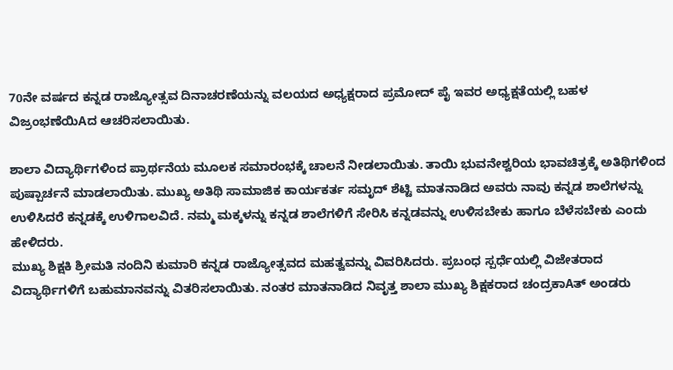70ನೇ ವರ್ಷದ ಕನ್ನಡ ರಾಜ್ಯೋತ್ಸವ ದಿನಾಚರಣೆಯನ್ನು ವಲಯದ ಅಧ್ಯಕ್ಷರಾದ ಪ್ರಮೋದ್ ಪೈ ಇವರ ಅಧ್ಯಕ್ಷತೆಯಲ್ಲಿ ಬಹಳ ವಿಜ್ರಂಭಣೆಯಿAದ ಆಚರಿಸಲಾಯಿತು.

ಶಾಲಾ ವಿದ್ಯಾರ್ಥಿಗಳಿಂದ ಪ್ರಾರ್ಥನೆಯ ಮೂಲಕ ಸಮಾರಂಭಕ್ಕೆ ಚಾಲನೆ ನೀಡಲಾಯಿತು. ತಾಯಿ ಭುವನೇಶ್ವರಿಯ ಭಾವಚಿತ್ರಕ್ಕೆ ಅತಿಥಿಗಳಿಂದ ಪುಷ್ಪಾರ್ಚನೆ ಮಾಡಲಾಯಿತು. ಮುಖ್ಯ ಅತಿಥಿ ಸಾಮಾಜಿಕ ಕಾರ್ಯಕರ್ತ ಸಮೃದ್ ಶೆಟ್ಟಿ ಮಾತನಾಡಿದ ಅವರು ನಾವು ಕನ್ನಡ ಶಾಲೆಗಳನ್ನು ಉಳಿಸಿದರೆ ಕನ್ನಡಕ್ಕೆ ಉಳಿಗಾಲವಿದೆ. ನಮ್ಮ ಮಕ್ಕಳನ್ನು ಕನ್ನಡ ಶಾಲೆಗಳಿಗೆ ಸೇರಿಸಿ ಕನ್ನಡವನ್ನು ಉಳಿಸಬೇಕು ಹಾಗೂ ಬೆಳೆಸಬೇಕು ಎಂದು ಹೇಳಿದರು.
ಮುಖ್ಯ ಶಿಕ್ಷಕಿ ಶ್ರೀಮತಿ ನಂದಿನಿ ಕುಮಾರಿ ಕನ್ನಡ ರಾಜ್ಯೋತ್ಸವದ ಮಹತ್ವವನ್ನು ವಿವರಿಸಿದರು. ಪ್ರಬಂಧ ಸ್ಪರ್ಧೆಯಲ್ಲಿ ವಿಜೇತರಾದ
ವಿದ್ಯಾರ್ಥಿಗಳಿಗೆ ಬಹುಮಾನವನ್ನು ವಿತರಿಸಲಾಯಿತು. ನಂತರ ಮಾತನಾಡಿದ ನಿವೃತ್ತ ಶಾಲಾ ಮುಖ್ಯ ಶಿಕ್ಷಕರಾದ ಚಂದ್ರಕಾAತ್ ಅಂಡರು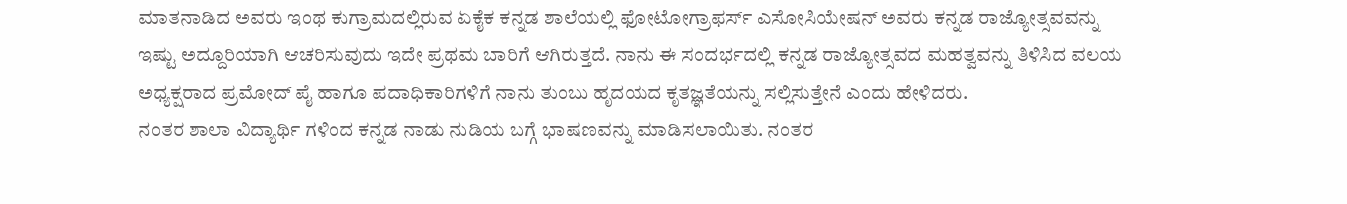ಮಾತನಾಡಿದ ಅವರು ಇಂಥ ಕುಗ್ರಾಮದಲ್ಲಿರುವ ಏಕೈಕ ಕನ್ನಡ ಶಾಲೆಯಲ್ಲಿ ಫೋಟೋಗ್ರಾಫರ್ಸ್ ಎಸೋಸಿಯೇಷನ್ ಅವರು ಕನ್ನಡ ರಾಜ್ಯೋತ್ಸವವನ್ನು ಇಷ್ಟು ಅದ್ದೂರಿಯಾಗಿ ಆಚರಿಸುವುದು ಇದೇ ಪ್ರಥಮ ಬಾರಿಗೆ ಆಗಿರುತ್ತದೆ. ನಾನು ಈ ಸಂದರ್ಭದಲ್ಲಿ ಕನ್ನಡ ರಾಜ್ಯೋತ್ಸವದ ಮಹತ್ವವನ್ನು ತಿಳಿಸಿದ ವಲಯ ಅಧ್ಯಕ್ಷರಾದ ಪ್ರಮೋದ್ ಪೈ ಹಾಗೂ ಪದಾಧಿಕಾರಿಗಳಿಗೆ ನಾನು ತುಂಬು ಹೃದಯದ ಕೃತಜ್ಞತೆಯನ್ನು ಸಲ್ಲಿಸುತ್ತೇನೆ ಎಂದು ಹೇಳಿದರು.
ನಂತರ ಶಾಲಾ ವಿದ್ಯಾರ್ಥಿ ಗಳಿಂದ ಕನ್ನಡ ನಾಡು ನುಡಿಯ ಬಗ್ಗೆ ಭಾಷಣವನ್ನು ಮಾಡಿಸಲಾಯಿತು. ನಂತರ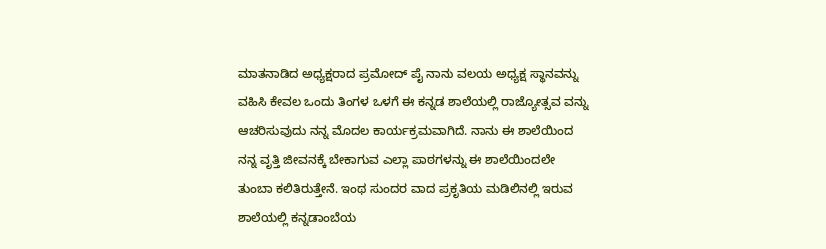ಮಾತನಾಡಿದ ಅಧ್ಯಕ್ಷರಾದ ಪ್ರಮೋದ್ ಪೈ ನಾನು ವಲಯ ಅಧ್ಯಕ್ಷ ಸ್ಥಾನವನ್ನು ವಹಿಸಿ ಕೇವಲ ಒಂದು ತಿಂಗಳ ಒಳಗೆ ಈ ಕನ್ನಡ ಶಾಲೆಯಲ್ಲಿ ರಾಜ್ಯೋತ್ಸವ ವನ್ನು ಆಚರಿಸುವುದು ನನ್ನ ಮೊದಲ ಕಾರ್ಯಕ್ರಮವಾಗಿದೆ. ನಾನು ಈ ಶಾಲೆಯಿಂದ ನನ್ನ ವೃತ್ತಿ ಜೀವನಕ್ಕೆ ಬೇಕಾಗುವ ಎಲ್ಲಾ ಪಾಠಗಳನ್ನು ಈ ಶಾಲೆಯಿಂದಲೇ ತುಂಬಾ ಕಲಿತಿರುತ್ತೇನೆ. ಇಂಥ ಸುಂದರ ವಾದ ಪ್ರಕೃತಿಯ ಮಡಿಲಿನಲ್ಲಿ ಇರುವ ಶಾಲೆಯಲ್ಲಿ ಕನ್ನಡಾಂಬೆಯ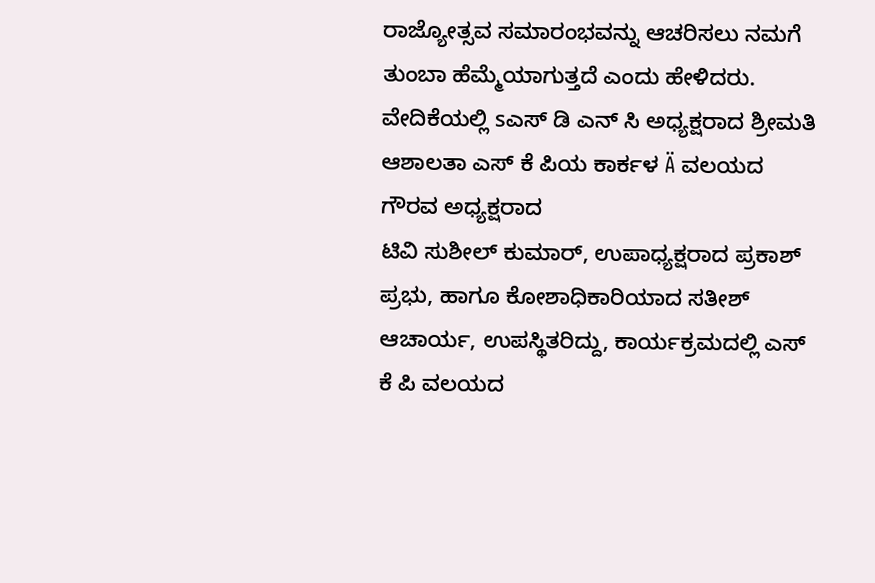ರಾಜ್ಯೋತ್ಸವ ಸಮಾರಂಭವನ್ನು ಆಚರಿಸಲು ನಮಗೆ ತುಂಬಾ ಹೆಮ್ಮೆಯಾಗುತ್ತದೆ ಎಂದು ಹೇಳಿದರು.
ವೇದಿಕೆಯಲ್ಲಿ sಎಸ್ ಡಿ ಎನ್ ಸಿ ಅಧ್ಯಕ್ಷರಾದ ಶ್ರೀಮತಿ ಆಶಾಲತಾ ಎಸ್ ಕೆ ಪಿಯ ಕಾರ್ಕಳ Ä ವಲಯದ ಗೌರವ ಅಧ್ಯಕ್ಷರಾದ
ಟಿವಿ ಸುಶೀಲ್ ಕುಮಾರ್, ಉಪಾಧ್ಯಕ್ಷರಾದ ಪ್ರಕಾಶ್ ಪ್ರಭು, ಹಾಗೂ ಕೋಶಾಧಿಕಾರಿಯಾದ ಸತೀಶ್ ಆಚಾರ್ಯ, ಉಪಸ್ಥಿತರಿದ್ದು, ಕಾರ್ಯಕ್ರಮದಲ್ಲಿ ಎಸ್ ಕೆ ಪಿ ವಲಯದ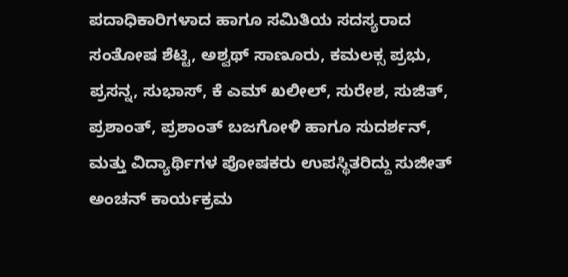ಪದಾಧಿಕಾರಿಗಳಾದ ಹಾಗೂ ಸಮಿತಿಯ ಸದಸ್ಯರಾದ ಸಂತೋಷ ಶೆಟ್ಟಿ, ಅಶ್ವಥ್ ಸಾಣೂರು, ಕಮಲಕ್ಸ ಪ್ರಭು, ಪ್ರಸನ್ನ, ಸುಭಾಸ್, ಕೆ ಎಮ್ ಖಲೀಲ್, ಸುರೇಶ, ಸುಜಿತ್, ಪ್ರಶಾಂತ್, ಪ್ರಶಾಂತ್ ಬಜಗೋಳಿ ಹಾಗೂ ಸುದರ್ಶನ್, ಮತ್ತು ವಿದ್ಯಾರ್ಥಿಗಳ ಪೋಷಕರು ಉಪಸ್ಥಿತರಿದ್ದು ಸುಜೀತ್ ಅಂಚನ್ ಕಾರ್ಯಕ್ರಮ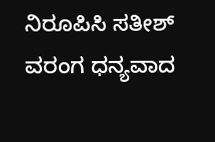ನಿರೂಪಿಸಿ ಸತೀಶ್ ವರಂಗ ಧನ್ಯವಾದ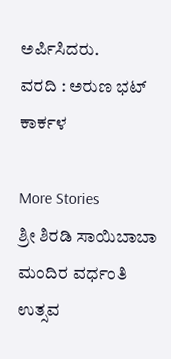ಅರ್ಪಿಸಿದರು.
ವರದಿ : ಅರುಣ ಭಟ್ ಕಾರ್ಕಳ

More Stories
ಶ್ರೀ ಶಿರಡಿ ಸಾಯಿಬಾಬಾ ಮಂದಿರ ವರ್ಧಂತಿ ಉತ್ಸವ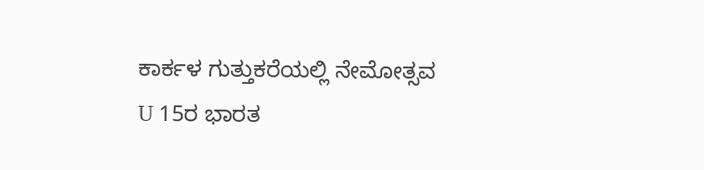ಕಾರ್ಕಳ ಗುತ್ತುಕರೆಯಲ್ಲಿ ನೇಮೋತ್ಸವ
U 15ರ ಭಾರತ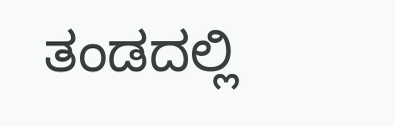ತಂಡದಲ್ಲಿ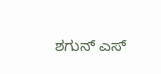ಶಗುನ್ ಎಸ್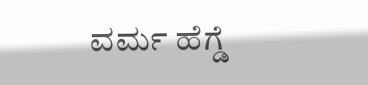ವರ್ಮ ಹೆಗ್ಡೆ